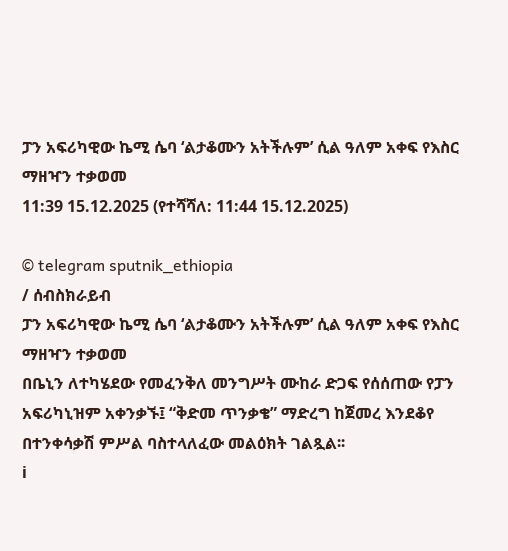ፓን አፍሪካዊው ኬሚ ሴባ ‘ልታቆሙን አትችሉም’ ሲል ዓለም አቀፍ የእስር ማዘዣን ተቃወመ
11:39 15.12.2025 (የተሻሻለ: 11:44 15.12.2025)

© telegram sputnik_ethiopia
/ ሰብስክራይብ
ፓን አፍሪካዊው ኬሚ ሴባ ‘ልታቆሙን አትችሉም’ ሲል ዓለም አቀፍ የእስር ማዘዣን ተቃወመ
በቤኒን ለተካሄደው የመፈንቅለ መንግሥት ሙከራ ድጋፍ የሰሰጠው የፓን አፍሪካኒዝም አቀንቃኙ፤ “ቅድመ ጥንቃቄ” ማድረግ ከጀመረ እንደቆየ በተንቀሳቃሽ ምሥል ባስተላለፈው መልዕክት ገልጿል፡፡
ℹ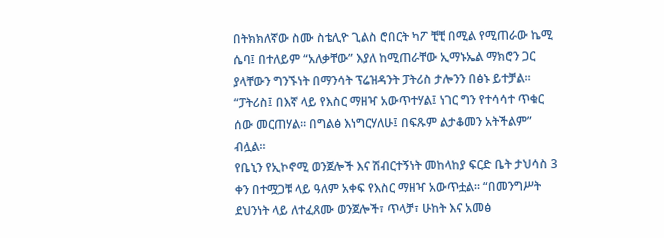በትክክለኛው ስሙ ስቴሊዮ ጊልስ ሮበርት ካፖ ቺቺ በሚል የሚጠራው ኬሚ ሴባ፤ በተለይም “አለቃቸው” እያለ ከሚጠራቸው ኢማኑኤል ማክሮን ጋር ያላቸውን ግንኙነት በማንሳት ፕሬዝዳንት ፓትሪስ ታሎንን በፅኑ ይተቻል።
“ፓትሪስ፤ በእኛ ላይ የእስር ማዘዣ አውጥተሃል፤ ነገር ግን የተሳሳተ ጥቁር ሰው መርጠሃል። በግልፅ እነግርሃለሁ፤ በፍጹም ልታቆመን አትችልም” ብሏል።
የቤኒን የኢኮኖሚ ወንጀሎች እና ሽብርተኝነት መከላከያ ፍርድ ቤት ታህሳስ 3 ቀን በተሟጋቹ ላይ ዓለም አቀፍ የእስር ማዘዣ አውጥቷል። “በመንግሥት ደህንነት ላይ ለተፈጸሙ ወንጀሎች፣ ጥላቻ፣ ሁከት እና አመፅ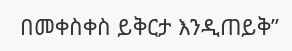በመቀስቀስ ይቅርታ እንዲጠይቅ”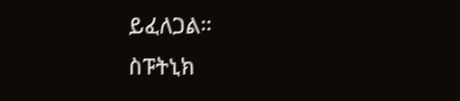ይፈለጋል።
ስፑትኒክ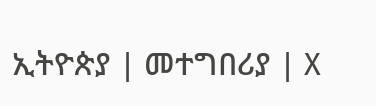ኢትዮጵያ | መተግበሪያ | X